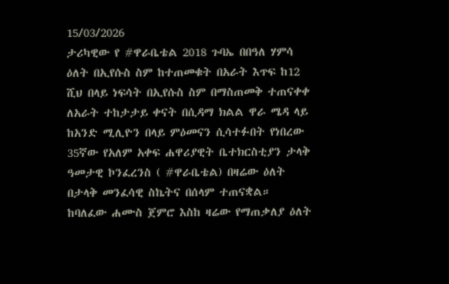15/03/2026
ታሪካዊው የ #ዋራቤቴል 2018 ጉባኤ በበዓለ ሃምሳ ዕለት በኢየሱስ ስም ከተጠመቁት በአራት እጥፍ ከ12 ሺህ በላይ ነፍሳት በኢየሱስ ስም በማስጠመቅ ተጠናቀቀ
ለአራት ተከታታይ ቀናት በሲዳማ ክልል ዋራ ሜዳ ላይ ከአንድ ሚሊዮን በላይ ምዕመናን ሲሳተፉበት የነበረው 35ኛው የአለም አቀፍ ሐዋሪያዊት ቤተክርስቲያን ታላቅ ዓመታዊ ኮንፈረንስ ( #ዋራቤቴል) በዛሬው ዕለት በታላቅ መንፈሳዊ ስኬትና በሰላም ተጠናቋል።
ከባለፈው ሐሙስ ጀምሮ እስከ ዛሬው የማጠቃለያ ዕለት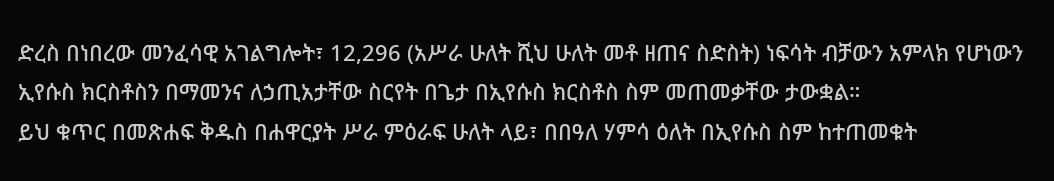ድረስ በነበረው መንፈሳዊ አገልግሎት፣ 12,296 (አሥራ ሁለት ሺህ ሁለት መቶ ዘጠና ስድስት) ነፍሳት ብቻውን አምላክ የሆነውን ኢየሱስ ክርስቶስን በማመንና ለኃጢአታቸው ስርየት በጌታ በኢየሱስ ክርስቶስ ስም መጠመቃቸው ታውቋል።
ይህ ቁጥር በመጽሐፍ ቅዱስ በሐዋርያት ሥራ ምዕራፍ ሁለት ላይ፣ በበዓለ ሃምሳ ዕለት በኢየሱስ ስም ከተጠመቁት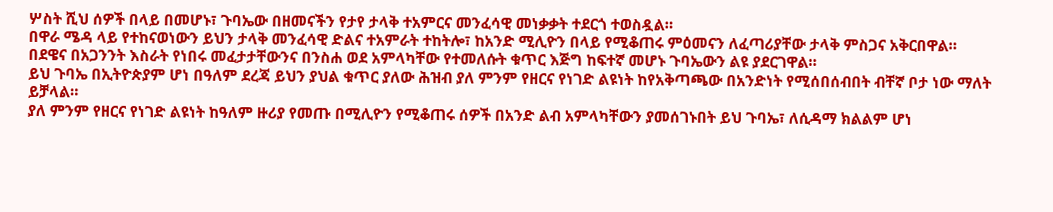ሦስት ሺህ ሰዎች በላይ በመሆኑ፣ ጉባኤው በዘመናችን የታየ ታላቅ ተአምርና መንፈሳዊ መነቃቃት ተደርጎ ተወስዷል።
በዋራ ሜዳ ላይ የተከናወነውን ይህን ታላቅ መንፈሳዊ ድልና ተአምራት ተከትሎ፣ ከአንድ ሚሊዮን በላይ የሚቆጠሩ ምዕመናን ለፈጣሪያቸው ታላቅ ምስጋና አቅርበዋል።
በደዌና በአጋንንት እስራት የነበሩ መፈታታቸውንና በንስሐ ወደ አምላካቸው የተመለሱት ቁጥር እጅግ ከፍተኛ መሆኑ ጉባኤውን ልዩ ያደርገዋል።
ይህ ጉባኤ በኢትዮጵያም ሆነ በዓለም ደረጃ ይህን ያህል ቁጥር ያለው ሕዝብ ያለ ምንም የዘርና የነገድ ልዩነት ከየአቅጣጫው በአንድነት የሚሰበሰብበት ብቸኛ ቦታ ነው ማለት ይቻላል።
ያለ ምንም የዘርና የነገድ ልዩነት ከዓለም ዙሪያ የመጡ በሚሊዮን የሚቆጠሩ ሰዎች በአንድ ልብ አምላካቸውን ያመሰገኑበት ይህ ጉባኤ፣ ለሲዳማ ክልልም ሆነ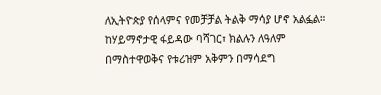ለኢትዮጵያ የሰላምና የመቻቻል ትልቅ ማሳያ ሆኖ አልፏል።
ከሃይማኖታዊ ፋይዳው ባሻገር፣ ክልሉን ለዓለም በማስተዋወቅና የቱሪዝም አቅምን በማሳደግ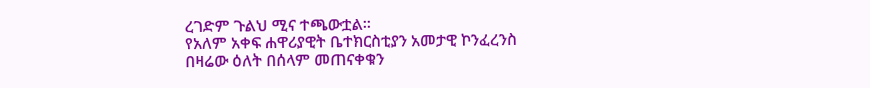ረገድም ጉልህ ሚና ተጫውቷል።
የአለም አቀፍ ሐዋሪያዊት ቤተክርስቲያን አመታዊ ኮንፈረንስ በዛሬው ዕለት በሰላም መጠናቀቁን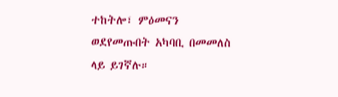ተከትሎ፣ ምዕመናን ወደየመጡበት አካባቢ በመመለስ ላይ ይገኛሉ።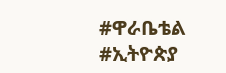#ዋራቤቴል #ኢትዮጵያ